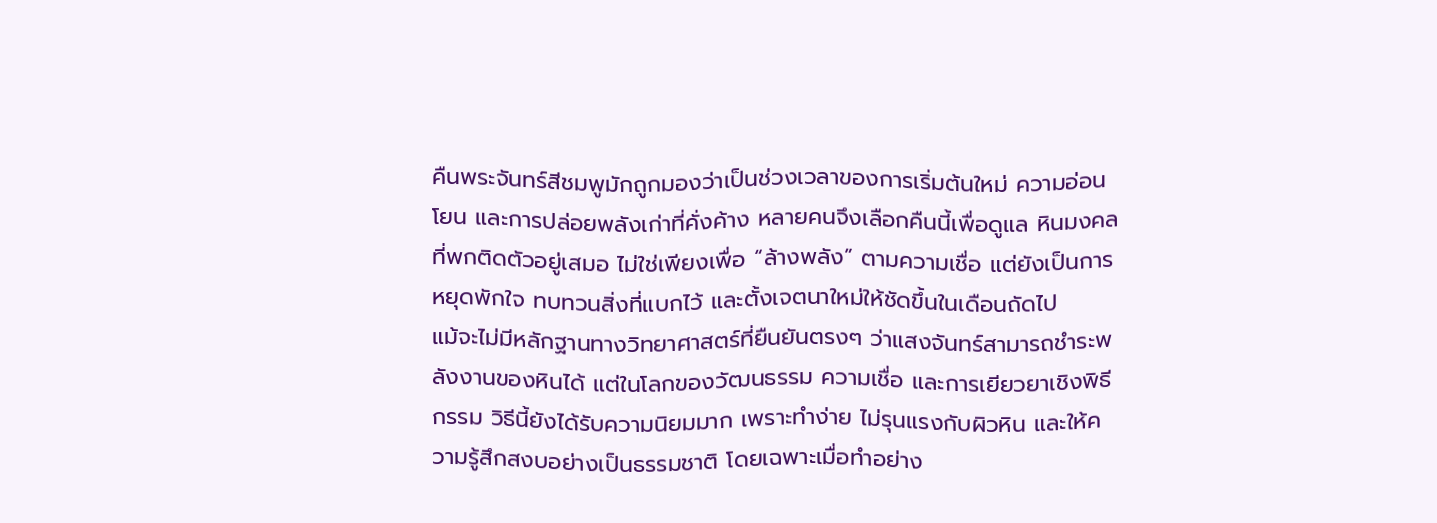คืนพระจันทร์สีชมพูมักถูกมองว่าเป็นช่วงเวลาของการเริ่มต้นใหม่ ความอ่อนโยน และการปล่อยพลังเก่าที่คั่งค้าง หลายคนจึงเลือกคืนนี้เพื่อดูแล หินมงคล ที่พกติดตัวอยู่เสมอ ไม่ใช่เพียงเพื่อ “ล้างพลัง” ตามความเชื่อ แต่ยังเป็นการหยุดพักใจ ทบทวนสิ่งที่แบกไว้ และตั้งเจตนาใหม่ให้ชัดขึ้นในเดือนถัดไป
แม้จะไม่มีหลักฐานทางวิทยาศาสตร์ที่ยืนยันตรงๆ ว่าแสงจันทร์สามารถชำระพลังงานของหินได้ แต่ในโลกของวัฒนธรรม ความเชื่อ และการเยียวยาเชิงพิธีกรรม วิธีนี้ยังได้รับความนิยมมาก เพราะทำง่าย ไม่รุนแรงกับผิวหิน และให้ความรู้สึกสงบอย่างเป็นธรรมชาติ โดยเฉพาะเมื่อทำอย่าง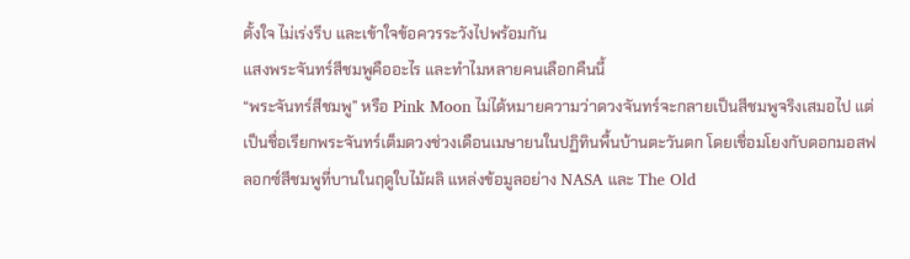ตั้งใจ ไม่เร่งรีบ และเข้าใจข้อควรระวังไปพร้อมกัน
แสงพระจันทร์สีชมพูคืออะไร และทำไมหลายคนเลือกคืนนี้
“พระจันทร์สีชมพู” หรือ Pink Moon ไม่ได้หมายความว่าดวงจันทร์จะกลายเป็นสีชมพูจริงเสมอไป แต่เป็นชื่อเรียกพระจันทร์เต็มดวงช่วงเดือนเมษายนในปฏิทินพื้นบ้านตะวันตก โดยเชื่อมโยงกับดอกมอสฟลอกซ์สีชมพูที่บานในฤดูใบไม้ผลิ แหล่งข้อมูลอย่าง NASA และ The Old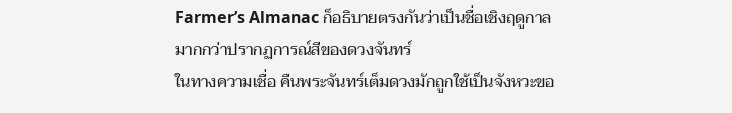Farmer’s Almanac ก็อธิบายตรงกันว่าเป็นชื่อเชิงฤดูกาลมากกว่าปรากฏการณ์สีของดวงจันทร์
ในทางความเชื่อ คืนพระจันทร์เต็มดวงมักถูกใช้เป็นจังหวะขอ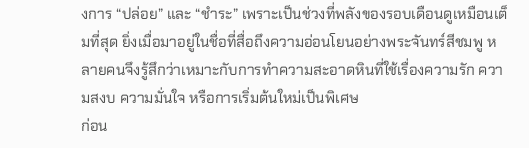งการ “ปล่อย” และ “ชำระ” เพราะเป็นช่วงที่พลังของรอบเดือนดูเหมือนเต็มที่สุด ยิ่งเมื่อมาอยู่ในชื่อที่สื่อถึงความอ่อนโยนอย่างพระจันทร์สีชมพู หลายคนจึงรู้สึกว่าเหมาะกับการทำความสะอาดหินที่ใช้เรื่องความรัก ความสงบ ความมั่นใจ หรือการเริ่มต้นใหม่เป็นพิเศษ
ก่อน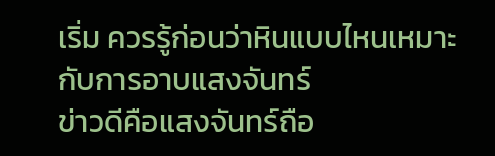เริ่ม ควรรู้ก่อนว่าหินแบบไหนเหมาะกับการอาบแสงจันทร์
ข่าวดีคือแสงจันทร์ถือ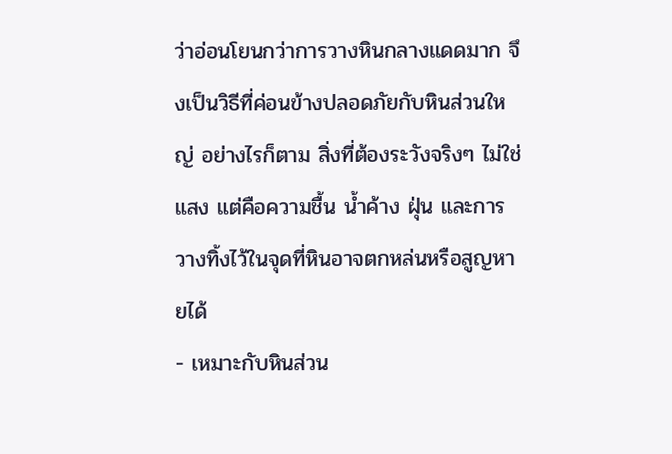ว่าอ่อนโยนกว่าการวางหินกลางแดดมาก จึงเป็นวิธีที่ค่อนข้างปลอดภัยกับหินส่วนใหญ่ อย่างไรก็ตาม สิ่งที่ต้องระวังจริงๆ ไม่ใช่แสง แต่คือความชื้น น้ำค้าง ฝุ่น และการวางทิ้งไว้ในจุดที่หินอาจตกหล่นหรือสูญหายได้
- เหมาะกับหินส่วน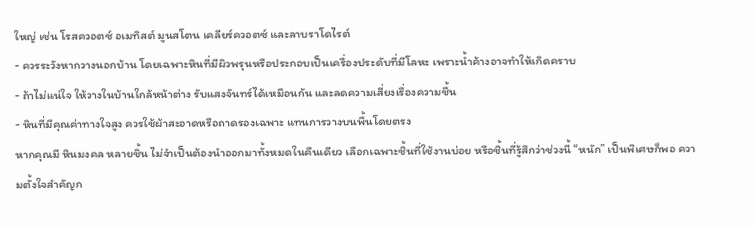ใหญ่ เช่น โรสควอตซ์ อเมทิสต์ มูนสโตน เคลียร์ควอตซ์ และลาบราโดไรต์
- ควรระวังหากวางนอกบ้าน โดยเฉพาะหินที่มีผิวพรุนหรือประกอบเป็นเครื่องประดับที่มีโลหะ เพราะน้ำค้างอาจทำให้เกิดคราบ
- ถ้าไม่แน่ใจ ให้วางในบ้านใกล้หน้าต่าง รับแสงจันทร์ได้เหมือนกัน และลดความเสี่ยงเรื่องความชื้น
- หินที่มีคุณค่าทางใจสูง ควรใช้ผ้าสะอาดหรือถาดรองเฉพาะ แทนการวางบนพื้นโดยตรง
หากคุณมี หินมงคล หลายชิ้น ไม่จำเป็นต้องนำออกมาทั้งหมดในคืนเดียว เลือกเฉพาะชิ้นที่ใช้งานบ่อย หรือชิ้นที่รู้สึกว่าช่วงนี้ “หนัก” เป็นพิเศษก็พอ ความตั้งใจสำคัญก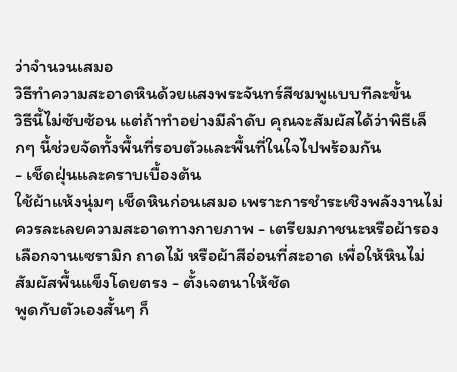ว่าจำนวนเสมอ
วิธีทำความสะอาดหินด้วยแสงพระจันทร์สีชมพูแบบทีละขั้น
วิธีนี้ไม่ซับซ้อน แต่ถ้าทำอย่างมีลำดับ คุณจะสัมผัสได้ว่าพิธีเล็กๆ นี้ช่วยจัดทั้งพื้นที่รอบตัวและพื้นที่ในใจไปพร้อมกัน
- เช็ดฝุ่นและคราบเบื้องต้น
ใช้ผ้าแห้งนุ่มๆ เช็ดหินก่อนเสมอ เพราะการชำระเชิงพลังงานไม่ควรละเลยความสะอาดทางกายภาพ - เตรียมภาชนะหรือผ้ารอง
เลือกจานเซรามิก ถาดไม้ หรือผ้าสีอ่อนที่สะอาด เพื่อให้หินไม่สัมผัสพื้นแข็งโดยตรง - ตั้งเจตนาให้ชัด
พูดกับตัวเองสั้นๆ ก็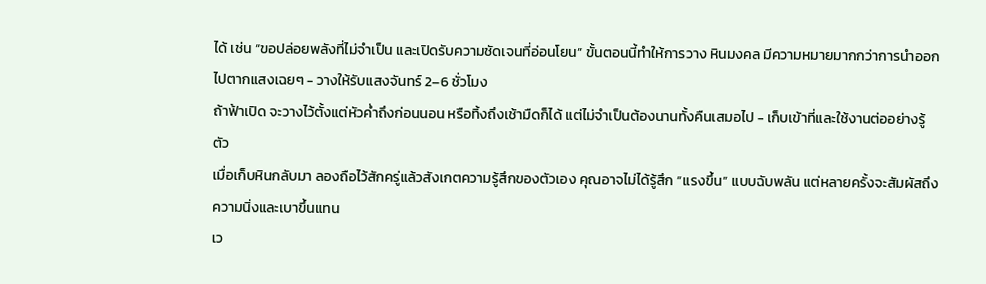ได้ เช่น “ขอปล่อยพลังที่ไม่จำเป็น และเปิดรับความชัดเจนที่อ่อนโยน” ขั้นตอนนี้ทำให้การวาง หินมงคล มีความหมายมากกว่าการนำออกไปตากแสงเฉยๆ - วางให้รับแสงจันทร์ 2–6 ชั่วโมง
ถ้าฟ้าเปิด จะวางไว้ตั้งแต่หัวค่ำถึงก่อนนอน หรือทิ้งถึงเช้ามืดก็ได้ แต่ไม่จำเป็นต้องนานทั้งคืนเสมอไป - เก็บเข้าที่และใช้งานต่ออย่างรู้ตัว
เมื่อเก็บหินกลับมา ลองถือไว้สักครู่แล้วสังเกตความรู้สึกของตัวเอง คุณอาจไม่ได้รู้สึก “แรงขึ้น” แบบฉับพลัน แต่หลายครั้งจะสัมผัสถึงความนิ่งและเบาขึ้นแทน
เว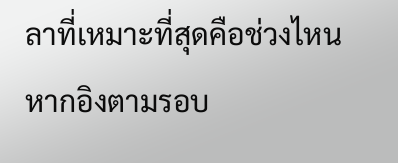ลาที่เหมาะที่สุดคือช่วงไหน
หากอิงตามรอบ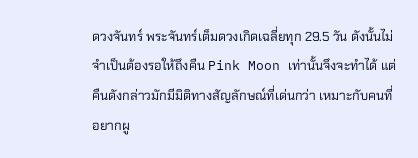ดวงจันทร์ พระจันทร์เต็มดวงเกิดเฉลี่ยทุก 29.5 วัน ดังนั้นไม่จำเป็นต้องรอให้ถึงคืน Pink Moon เท่านั้นจึงจะทำได้ แต่คืนดังกล่าวมักมีมิติทางสัญลักษณ์ที่เด่นกว่า เหมาะกับคนที่อยากผู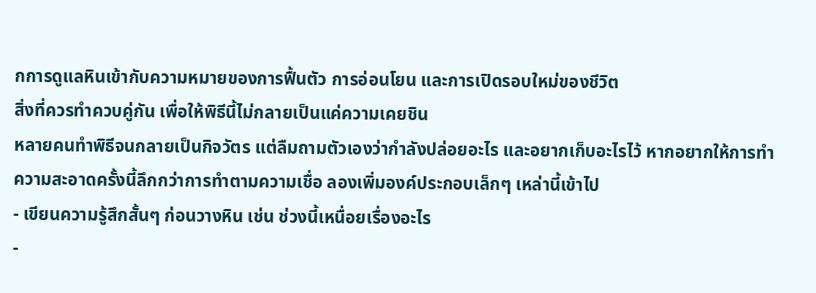กการดูแลหินเข้ากับความหมายของการฟื้นตัว การอ่อนโยน และการเปิดรอบใหม่ของชีวิต
สิ่งที่ควรทำควบคู่กัน เพื่อให้พิธีนี้ไม่กลายเป็นแค่ความเคยชิน
หลายคนทำพิธีจนกลายเป็นกิจวัตร แต่ลืมถามตัวเองว่ากำลังปล่อยอะไร และอยากเก็บอะไรไว้ หากอยากให้การทำความสะอาดครั้งนี้ลึกกว่าการทำตามความเชื่อ ลองเพิ่มองค์ประกอบเล็กๆ เหล่านี้เข้าไป
- เขียนความรู้สึกสั้นๆ ก่อนวางหิน เช่น ช่วงนี้เหนื่อยเรื่องอะไร
-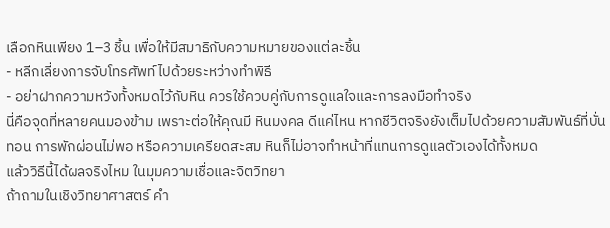เลือกหินเพียง 1–3 ชิ้น เพื่อให้มีสมาธิกับความหมายของแต่ละชิ้น
- หลีกเลี่ยงการจับโทรศัพท์ไปด้วยระหว่างทำพิธี
- อย่าฝากความหวังทั้งหมดไว้กับหิน ควรใช้ควบคู่กับการดูแลใจและการลงมือทำจริง
นี่คือจุดที่หลายคนมองข้าม เพราะต่อให้คุณมี หินมงคล ดีแค่ไหน หากชีวิตจริงยังเต็มไปด้วยความสัมพันธ์ที่บั่นทอน การพักผ่อนไม่พอ หรือความเครียดสะสม หินก็ไม่อาจทำหน้าที่แทนการดูแลตัวเองได้ทั้งหมด
แล้ววิธีนี้ได้ผลจริงไหม ในมุมความเชื่อและจิตวิทยา
ถ้าถามในเชิงวิทยาศาสตร์ คำ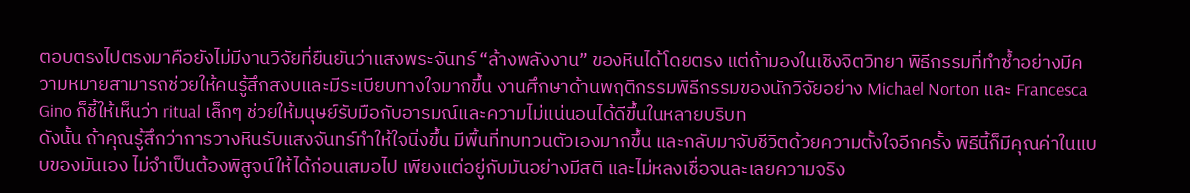ตอบตรงไปตรงมาคือยังไม่มีงานวิจัยที่ยืนยันว่าแสงพระจันทร์ “ล้างพลังงาน” ของหินได้โดยตรง แต่ถ้ามองในเชิงจิตวิทยา พิธีกรรมที่ทำซ้ำอย่างมีความหมายสามารถช่วยให้คนรู้สึกสงบและมีระเบียบทางใจมากขึ้น งานศึกษาด้านพฤติกรรมพิธีกรรมของนักวิจัยอย่าง Michael Norton และ Francesca Gino ก็ชี้ให้เห็นว่า ritual เล็กๆ ช่วยให้มนุษย์รับมือกับอารมณ์และความไม่แน่นอนได้ดีขึ้นในหลายบริบท
ดังนั้น ถ้าคุณรู้สึกว่าการวางหินรับแสงจันทร์ทำให้ใจนิ่งขึ้น มีพื้นที่ทบทวนตัวเองมากขึ้น และกลับมาจับชีวิตด้วยความตั้งใจอีกครั้ง พิธีนี้ก็มีคุณค่าในแบบของมันเอง ไม่จำเป็นต้องพิสูจน์ให้ได้ก่อนเสมอไป เพียงแต่อยู่กับมันอย่างมีสติ และไม่หลงเชื่อจนละเลยความจริง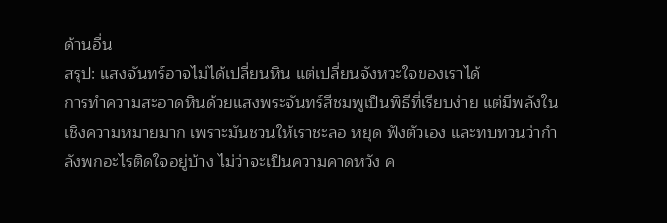ด้านอื่น
สรุป: แสงจันทร์อาจไม่ได้เปลี่ยนหิน แต่เปลี่ยนจังหวะใจของเราได้
การทำความสะอาดหินด้วยแสงพระจันทร์สีชมพูเป็นพิธีที่เรียบง่าย แต่มีพลังในเชิงความหมายมาก เพราะมันชวนให้เราชะลอ หยุด ฟังตัวเอง และทบทวนว่ากำลังพกอะไรติดใจอยู่บ้าง ไม่ว่าจะเป็นความคาดหวัง ค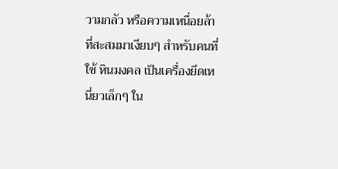วามกลัว หรือความเหนื่อยล้าที่สะสมมาเงียบๆ สำหรับคนที่ใช้ หินมงคล เป็นเครื่องยึดเหนี่ยวเล็กๆ ใน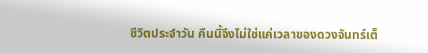ชีวิตประจำวัน คืนนี้จึงไม่ใช่แค่เวลาของดวงจันทร์เต็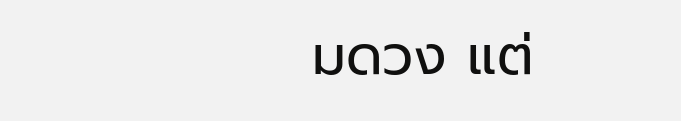มดวง แต่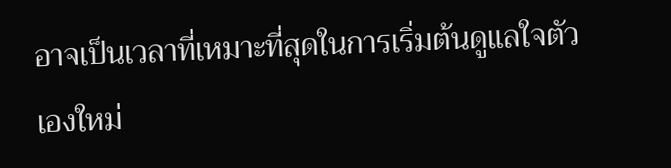อาจเป็นเวลาที่เหมาะที่สุดในการเริ่มต้นดูแลใจตัวเองใหม่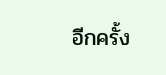อีกครั้ง